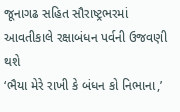જૂનાગઢ સહિત સૌરાષ્ટ્રભરમાં આવતીકાલે રક્ષાબંધન પર્વની ઉજવણી થશે
‘ભૈયા મેરે રાખી કે બંધન કો નિભાના,’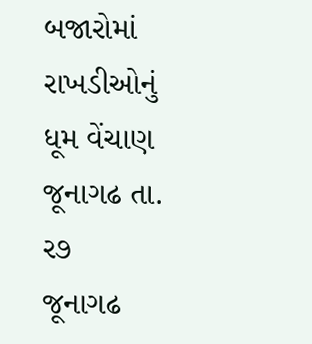બજારોમાં રાખડીઓનું ધૂમ વેંચાણ
જૂનાગઢ તા. ર૭
જૂનાગઢ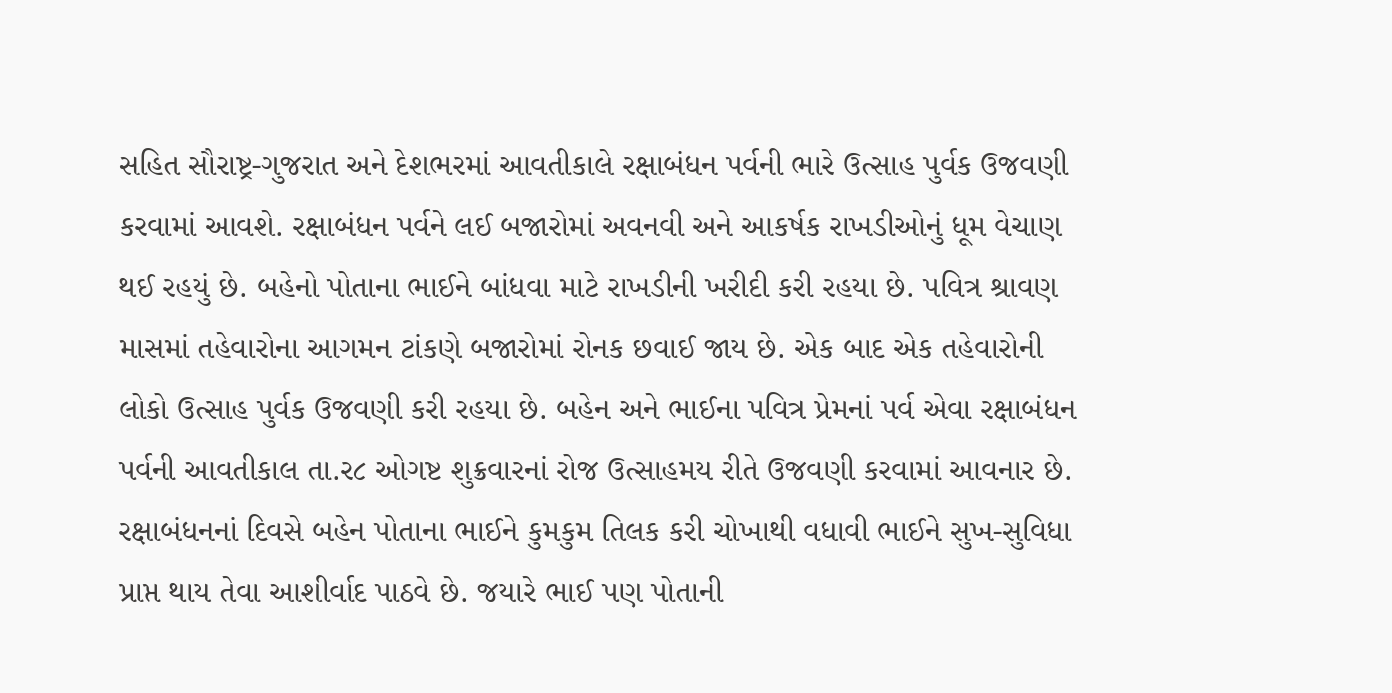સહિત સૌરાષ્ટ્ર-ગુજરાત અને દેશભરમાં આવતીકાલે રક્ષાબંધન પર્વની ભારે ઉત્સાહ પુર્વક ઉજવણી કરવામાં આવશે. રક્ષાબંધન પર્વને લઈ બજારોમાં અવનવી અને આકર્ષક રાખડીઓનું ધૂમ વેચાણ થઈ રહયું છે. બહેનો પોતાના ભાઈને બાંધવા માટે રાખડીની ખરીદી કરી રહયા છે. પવિત્ર શ્રાવણ માસમાં તહેવારોના આગમન ટાંકણે બજારોમાં રોનક છવાઈ જાય છે. એક બાદ એક તહેવારોની લોકો ઉત્સાહ પુર્વક ઉજવણી કરી રહયા છે. બહેન અને ભાઈના પવિત્ર પ્રેમનાં પર્વ એવા રક્ષાબંધન પર્વની આવતીકાલ તા.ર૮ ઓગષ્ટ શુક્રવારનાં રોજ ઉત્સાહમય રીતે ઉજવણી કરવામાં આવનાર છે. રક્ષાબંધનનાં દિવસે બહેન પોતાના ભાઈને કુમકુમ તિલક કરી ચોખાથી વધાવી ભાઈને સુખ-સુવિધા પ્રાપ્ત થાય તેવા આશીર્વાદ પાઠવે છે. જયારે ભાઈ પણ પોતાની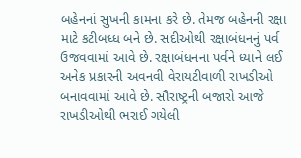બહેનનાં સુખની કામના કરે છે. તેમજ બહેનની રક્ષા માટે કટીબધ્ધ બને છે. સદીઓથી રક્ષાબંધનનું પર્વ ઉજવવામાં આવે છે. રક્ષાબંધનના પર્વને ધ્યાને લઈ અનેક પ્રકારની અવનવી વેરાયટીવાળી રાખડીઓ બનાવવામાં આવે છે. સૌરાષ્ટ્રની બજારો આજે રાખડીઓથી ભરાઈ ગયેલી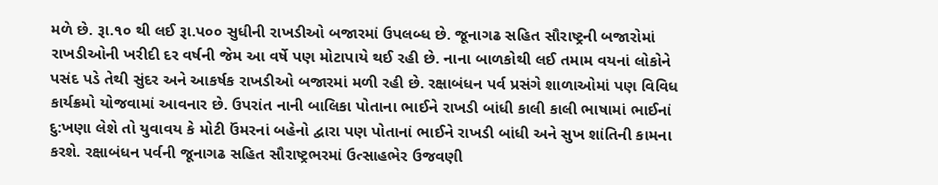મળે છે. રૂા.૧૦ થી લઈ રૂા.પ૦૦ સુધીની રાખડીઓ બજારમાં ઉપલબ્ધ છે. જૂનાગઢ સહિત સૌરાષ્ટ્રની બજારોમાં રાખડીઓની ખરીદી દર વર્ષની જેમ આ વર્ષે પણ મોટાપાયે થઈ રહી છે. નાના બાળકોથી લઈ તમામ વયનાં લોકોને પસંદ પડે તેથી સુંદર અને આકર્ષક રાખડીઓ બજારમાં મળી રહી છે. રક્ષાબંધન પર્વ પ્રસંગે શાળાઓમાં પણ વિવિધ કાર્યક્રમો યોજવામાં આવનાર છે. ઉપરાંત નાની બાલિકા પોતાના ભાઈને રાખડી બાંધી કાલી કાલી ભાષામાં ભાઈનાં દુ:ખણા લેશે તો યુવાવય કે મોટી ઉંમરનાં બહેનો દ્વારા પણ પોતાનાં ભાઈને રાખડી બાંધી અને સુખ શાંતિની કામના કરશે. રક્ષાબંધન પર્વની જૂનાગઢ સહિત સૌરાષ્ટ્રભરમાં ઉત્સાહભેર ઉજવણી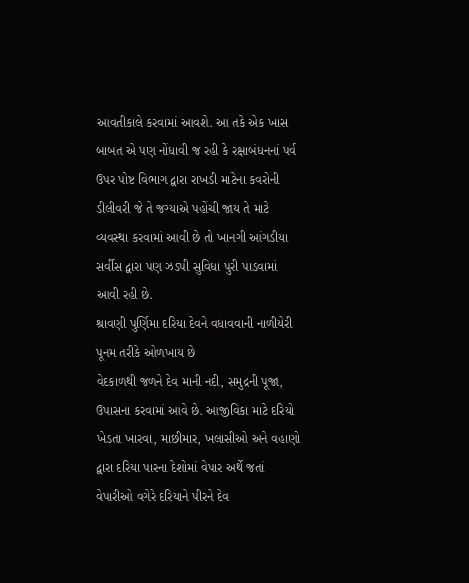આવતીકાલે કરવામાં આવશે. આ તકે એક ખાસ બાબત એ પણ નોંધાવી જ રહી કે રક્ષાબંધનનાં પર્વ ઉપર પોષ્ટ વિભાગ દ્વારા રાખડી માટેના કવરોની ડીલીવરી જે તે જગ્યાએ પહોંચી જાય તે માટે વ્યવસ્થા કરવામાં આવી છે તો ખાનગી આંગડીયા સર્વીસ દ્વારા પણ ઝડપી સુવિધા પુરી પાડવામાં આવી રહી છે.
શ્રાવણી પુર્ણિમા દરિયા દેવને વધાવવાની નાળીયેરી પૂનમ તરીકે ઓળખાય છે
વેદકાળથી જળને દેવ માની નદી, સમુદ્રની પૂજા, ઉપાસના કરવામાં આવે છે. આજીવિકા માટે દરિયો ખેડતા ખારવા, માછીમાર, ખલાસીઓ અને વહાણો દ્વારા દરિયા પારના દેશોમાં વેપાર અર્થે જતાં વેપારીઓ વગેરે દરિયાને પીરને દેવ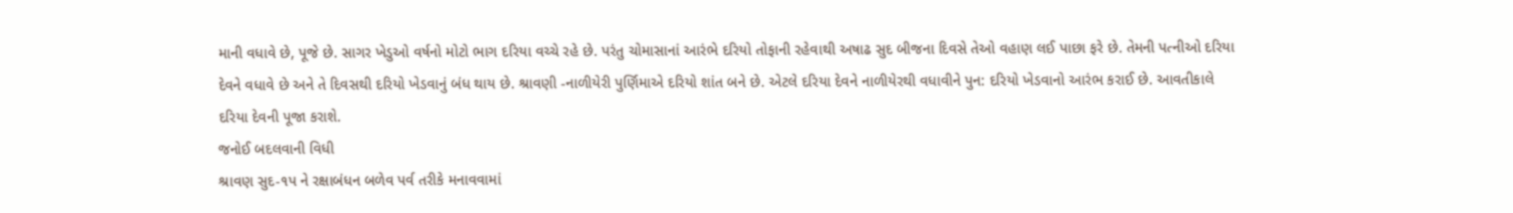માની વધાવે છે, પૂજે છે. સાગર ખેડુઓ વર્ષનો મોટો ભાગ દરિયા વચ્ચે રહે છે. પરંતુ ચોમાસાનાં આરંભે દરિયો તોફાની રહેવાથી અષાઢ સુદ બીજના દિવસે તેઓ વહાણ લઈ પાછા ફરે છે. તેમની પત્નીઓ દરિયા દેવને વધાવે છે અને તે દિવસથી દરિયો ખેડવાનું બંધ થાય છે. શ્રાવણી -નાળીયેરી પુર્ણિમાએ દરિયો શાંત બને છે. એટલે દરિયા દેવને નાળીયેરથી વધાવીને પુન: દરિયો ખેડવાનો આરંભ કરાઈ છે. આવતીકાલે દરિયા દેવની પૂજા કરાશે.
જનોઈ બદલવાની વિધી
શ્રાવણ સુદ-૧પ ને રક્ષાબંધન બળેવ પર્વ તરીકે મનાવવામાં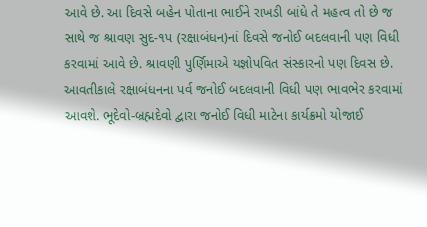આવે છે. આ દિવસે બહેન પોતાના ભાઈને રાખડી બાંધે તે મહત્વ તો છે જ સાથે જ શ્રાવણ સુદ-૧પ (રક્ષાબંધન)નાં દિવસે જનોઈ બદલવાની પણ વિધી કરવામાં આવે છે. શ્રાવણી પુર્ણિમાએ યજ્ઞોપવિત સંસ્કારનો પણ દિવસ છે. આવતીકાલે રક્ષાબંધનના પર્વ જનોઈ બદલવાની વિધી પણ ભાવભેર કરવામાં આવશે. ભૂદેવો-બ્રહ્મદેવો દ્વારા જનોઈ વિધી માટેના કાર્યક્રમો યોજાઈ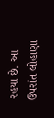રહયા છે. આ ઉપરાંત લોહાણા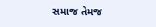સમાજ તેમજ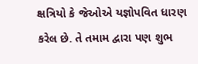ક્ષત્રિયો કે જેઓએ યજ્ઞોપવિત ધારણ કરેલ છે. તે તમામ દ્વારા પણ શુભ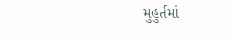મુહુર્તમાં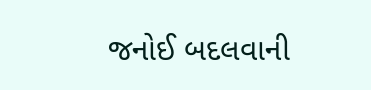જનોઈ બદલવાની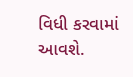વિધી કરવામાં આવશે.